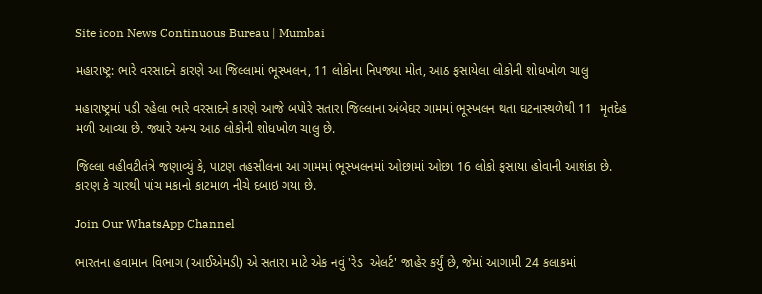Site icon News Continuous Bureau | Mumbai

મહારાષ્ટ્ર: ભારે વરસાદને કારણે આ જિલ્લામાં ભૂસ્ખલન, 11 લોકોના નિપજ્યા મોત, આઠ ફસાયેલા લોકોની શોધખોળ ચાલુ

મહારાષ્ટ્રમાં પડી રહેલા ભારે વરસાદને કારણે આજે બપોરે સતારા જિલ્લાના અંબેઘર ગામમાં ભૂસ્ખલન થતા ઘટનાસ્થળેથી 11  મૃતદેહ મળી આવ્યા છે. જ્યારે અન્ય આઠ લોકોની શોધખોળ ચાલુ છે.

જિલ્લા વહીવટીતંત્રે જણાવ્યું કે, પાટણ તહસીલના આ ગામમાં ભૂસ્ખલનમાં ઓછામાં ઓછા 16 લોકો ફસાયા હોવાની આશંકા છે. કારણ કે ચારથી પાંચ મકાનો કાટમાળ નીચે દબાઇ ગયા છે.

Join Our WhatsApp Channel

ભારતના હવામાન વિભાગ (આઈએમડી) એ સતારા માટે એક નવું 'રેડ  એલર્ટ' જાહેર કર્યું છે, જેમાં આગામી 24 કલાકમાં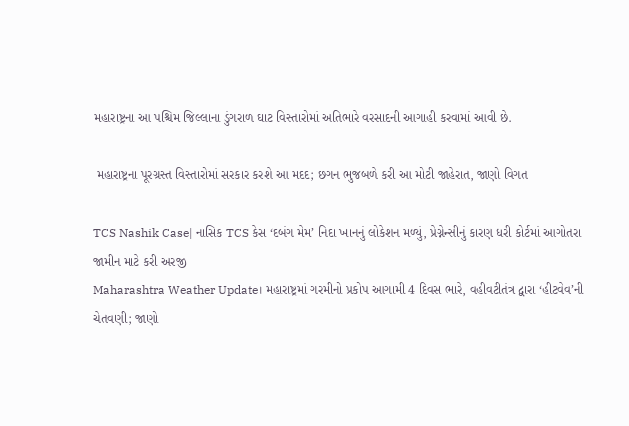મહારાષ્ટ્રના આ પશ્ચિમ જિલ્લાના ડુંગરાળ ઘાટ વિસ્તારોમાં અતિભારે વરસાદની આગાહી કરવામાં આવી છે.

 મહારાષ્ટ્રના પૂરગ્રસ્ત વિસ્તારોમાં સરકાર કરશે આ મદદ; છગન ભુજબળે કરી આ મોટી જાહેરાત, જાણો વિગત

TCS Nashik Case| નાસિક TCS કેસ ‘દબંગ મેમ’ નિદા ખાનનું લોકેશન મળ્યું, પ્રેગ્નેન્સીનું કારણ ધરી કોર્ટમાં આગોતરા જામીન માટે કરી અરજી
Maharashtra Weather Update। મહારાષ્ટ્રમાં ગરમીનો પ્રકોપ આગામી 4 દિવસ ભારે, વહીવટીતંત્ર દ્વારા ‘હીટવેવ’ની ચેતવણી; જાણો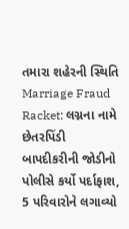તમારા શહેરની સ્થિતિ
Marriage Fraud Racket: લગ્નના નામે છેતરપિંડી બાપદીકરીની જોડીનો પોલીસે કર્યો પર્દાફાશ, 5 પરિવારોને લગાવ્યો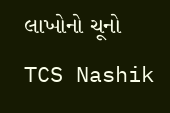લાખોનો ચૂનો
TCS Nashik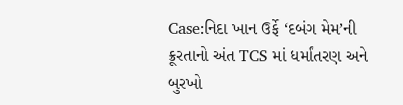Case:નિદા ખાન ઉર્ફે ‘દબંગ મેમ’ની ક્રૂરતાનો અંત TCS માં ધર્માંતરણ અને બુરખો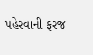પહેરવાની ફરજ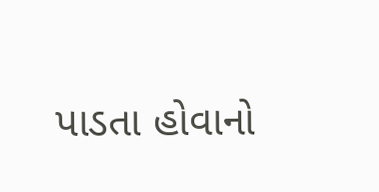પાડતા હોવાનો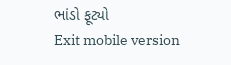ભાંડો ફૂટ્યો
Exit mobile version